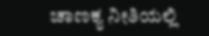ಚಾಣಕ್ಯ ನೀತಿಯಲ್ಲಿ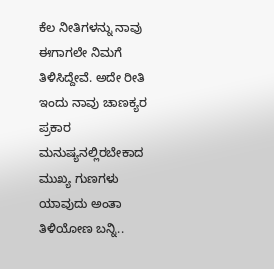ಕೆಲ ನೀತಿಗಳನ್ನು ನಾವು ಈಗಾಗಲೇ ನಿಮಗೆ ತಿಳಿಸಿದ್ದೇವೆ. ಅದೇ ರೀತಿ ಇಂದು ನಾವು ಚಾಣಕ್ಯರ ಪ್ರಕಾರ ಮನುಷ್ಯನಲ್ಲಿರಬೇಕಾದ ಮುಖ್ಯ ಗುಣಗಳು ಯಾವುದು ಅಂತಾ ತಿಳಿಯೋಣ ಬನ್ನಿ..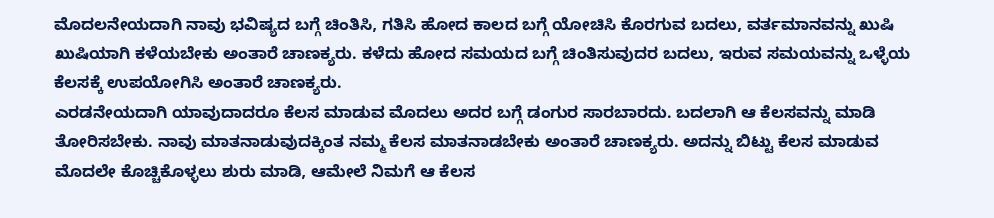ಮೊದಲನೇಯದಾಗಿ ನಾವು ಭವಿಷ್ಯದ ಬಗ್ಗೆ ಚಿಂತಿಸಿ, ಗತಿಸಿ ಹೋದ ಕಾಲದ ಬಗ್ಗೆ ಯೋಚಿಸಿ ಕೊರಗುವ ಬದಲು, ವರ್ತಮಾನವನ್ನು ಖುಷಿ ಖುಷಿಯಾಗಿ ಕಳೆಯಬೇಕು ಅಂತಾರೆ ಚಾಣಕ್ಯರು. ಕಳೆದು ಹೋದ ಸಮಯದ ಬಗ್ಗೆ ಚಿಂತಿಸುವುದರ ಬದಲು, ಇರುವ ಸಮಯವನ್ನು ಒಳ್ಳೆಯ ಕೆಲಸಕ್ಕೆ ಉಪಯೋಗಿಸಿ ಅಂತಾರೆ ಚಾಣಕ್ಯರು.
ಎರಡನೇಯದಾಗಿ ಯಾವುದಾದರೂ ಕೆಲಸ ಮಾಡುವ ಮೊದಲು ಅದರ ಬಗ್ಗೆ ಡಂಗುರ ಸಾರಬಾರದು. ಬದಲಾಗಿ ಆ ಕೆಲಸವನ್ನು ಮಾಡಿ ತೋರಿಸಬೇಕು. ನಾವು ಮಾತನಾಡುವುದಕ್ಕಿಂತ ನಮ್ಮ ಕೆಲಸ ಮಾತನಾಡಬೇಕು ಅಂತಾರೆ ಚಾಣಕ್ಯರು. ಅದನ್ನು ಬಿಟ್ಟು ಕೆಲಸ ಮಾಡುವ ಮೊದಲೇ ಕೊಚ್ಚಿಕೊಳ್ಳಲು ಶುರು ಮಾಡಿ, ಆಮೇಲೆ ನಿಮಗೆ ಆ ಕೆಲಸ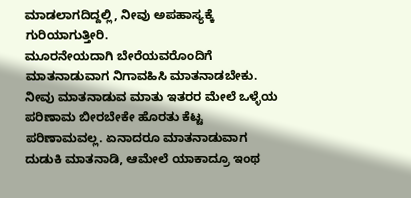ಮಾಡಲಾಗದಿದ್ದಲ್ಲಿ, ನೀವು ಅಪಹಾಸ್ಯಕ್ಕೆ ಗುರಿಯಾಗುತ್ತೀರಿ.
ಮೂರನೇಯದಾಗಿ ಬೇರೆಯವರೊಂದಿಗೆ ಮಾತನಾಡುವಾಗ ನಿಗಾವಹಿಸಿ ಮಾತನಾಡಬೇಕು. ನೀವು ಮಾತನಾಡುವ ಮಾತು ಇತರರ ಮೇಲೆ ಒಳ್ಳೆಯ ಪರಿಣಾಮ ಬೀರಬೇಕೇ ಹೊರತು ಕೆಟ್ಟ ಪರಿಣಾಮವಲ್ಲ. ಏನಾದರೂ ಮಾತನಾಡುವಾಗ ದುಡುಕಿ ಮಾತನಾಡಿ, ಆಮೇಲೆ ಯಾಕಾದ್ರೂ ಇಂಥ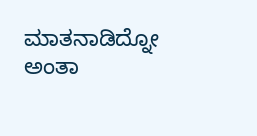ಮಾತನಾಡಿದ್ನೋ ಅಂತಾ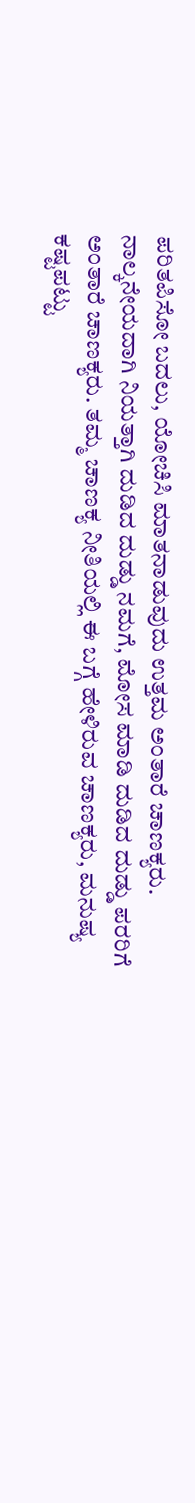ಪರಿತಪಿಸೋ ಬದಲು, ಯೋಚಿಸಿ ಮಾತನಾಡುವುದು ಉತ್ತಮ ಅಂತಾರೆ ಚಾಣಕ್ಯರು.
ನಾಲ್ಕನೇಯದಾಗಿ ನಿಯತ್ತಾಗಿ ದುಡಿದ ದುಡ್ಡು ನಮಗೆ, ಮೋಸ ಮಾಡಿ ದುಡಿದ ದುಡ್ಡು ಪರರಿಗೆ ಅಂತಾರೆ ಚಾಣಕ್ಯರು. ತಮ್ಮ ಚಾಣಕ್ಯ ನೀತಿಯಲ್ಲಿ ಈ ಬಗ್ಗೆ ಹೇಳಿರುವ ಚಾಣಕ್ಯರು, ಮನುಷ್ಯ ಕಷ್ಟಪಟ್ಟು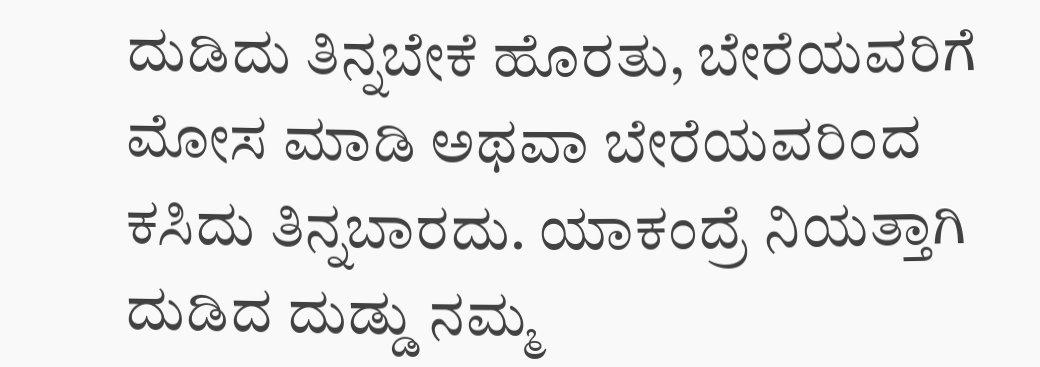ದುಡಿದು ತಿನ್ನಬೇಕೆ ಹೊರತು, ಬೇರೆಯವರಿಗೆ ಮೋಸ ಮಾಡಿ ಅಥವಾ ಬೇರೆಯವರಿಂದ ಕಸಿದು ತಿನ್ನಬಾರದು. ಯಾಕಂದ್ರೆ ನಿಯತ್ತಾಗಿ ದುಡಿದ ದುಡ್ಡು ನಮ್ಮ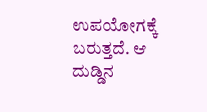ಉಪಯೋಗಕ್ಕೆ ಬರುತ್ತದೆ. ಆ ದುಡ್ಡಿನ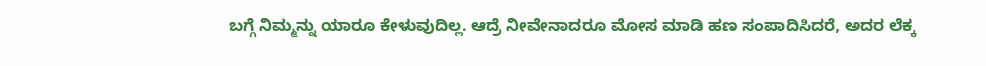ಬಗ್ಗೆ ನಿಮ್ಮನ್ನು ಯಾರೂ ಕೇಳುವುದಿಲ್ಲ. ಆದ್ರೆ ನೀವೇನಾದರೂ ಮೋಸ ಮಾಡಿ ಹಣ ಸಂಪಾದಿಸಿದರೆ, ಅದರ ಲೆಕ್ಕ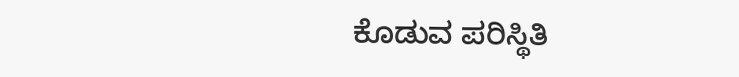ಕೊಡುವ ಪರಿಸ್ಥಿತಿ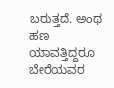ಬರುತ್ತದೆ. ಅಂಥ ಹಣ ಯಾವತ್ತಿದ್ದರೂ ಬೇರೆಯವರ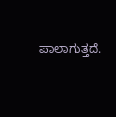ಪಾಲಾಗುತ್ತದೆ.